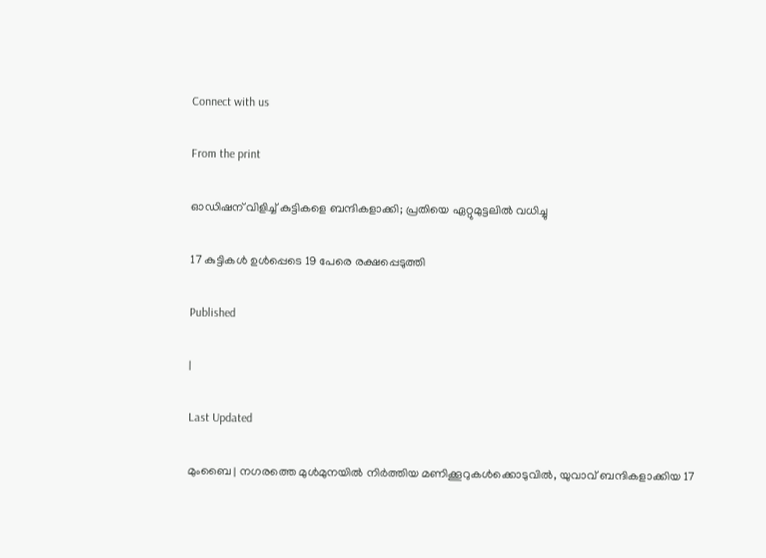Connect with us

From the print

ഓഡിഷന് വിളിച്ച് കുട്ടികളെ ബന്ദികളാക്കി; പ്രതിയെ ഏറ്റുമുട്ടലില്‍ വധിച്ചു

17 കുട്ടികള്‍ ഉള്‍പ്പെടെ 19 പേരെ രക്ഷപ്പെടുത്തി

Published

|

Last Updated

മുംബൈ | നഗരത്തെ മുള്‍മുനയില്‍ നിര്‍ത്തിയ മണിക്കൂറുകള്‍ക്കൊടുവില്‍, യുവാവ് ബന്ദികളാക്കിയ 17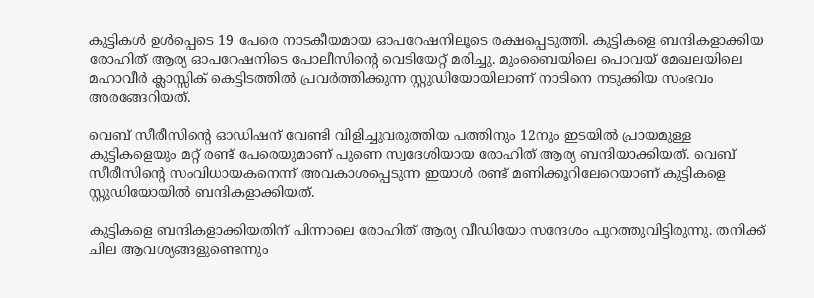കുട്ടികള്‍ ഉള്‍പ്പെടെ 19 പേരെ നാടകീയമായ ഓപറേഷനിലൂടെ രക്ഷപ്പെടുത്തി. കുട്ടികളെ ബന്ദികളാക്കിയ രോഹിത് ആര്യ ഓപറേഷനിടെ പോലീസിന്റെ വെടിയേറ്റ് മരിച്ചു. മുംബൈയിലെ പൊവയ് മേഖലയിലെ മഹാവീര്‍ ക്ലാസ്സിക് കെട്ടിടത്തില്‍ പ്രവര്‍ത്തിക്കുന്ന സ്റ്റുഡിയോയിലാണ് നാടിനെ നടുക്കിയ സംഭവം അരങ്ങേറിയത്.

വെബ് സീരീസിന്റെ ഓഡിഷന് വേണ്ടി വിളിച്ചുവരുത്തിയ പത്തിനും 12നും ഇടയില്‍ പ്രായമുള്ള കുട്ടികളെയും മറ്റ് രണ്ട് പേരെയുമാണ് പുണെ സ്വദേശിയായ രോഹിത് ആര്യ ബന്ദിയാക്കിയത്. വെബ് സീരീസിന്റെ സംവിധായകനെന്ന് അവകാശപ്പെടുന്ന ഇയാള്‍ രണ്ട് മണിക്കൂറിലേറെയാണ് കുട്ടികളെ സ്റ്റുഡിയോയില്‍ ബന്ദികളാക്കിയത്.

കുട്ടികളെ ബന്ദികളാക്കിയതിന് പിന്നാലെ രോഹിത് ആര്യ വീഡിയോ സന്ദേശം പുറത്തുവിട്ടിരുന്നു. തനിക്ക് ചില ആവശ്യങ്ങളുണ്ടെന്നും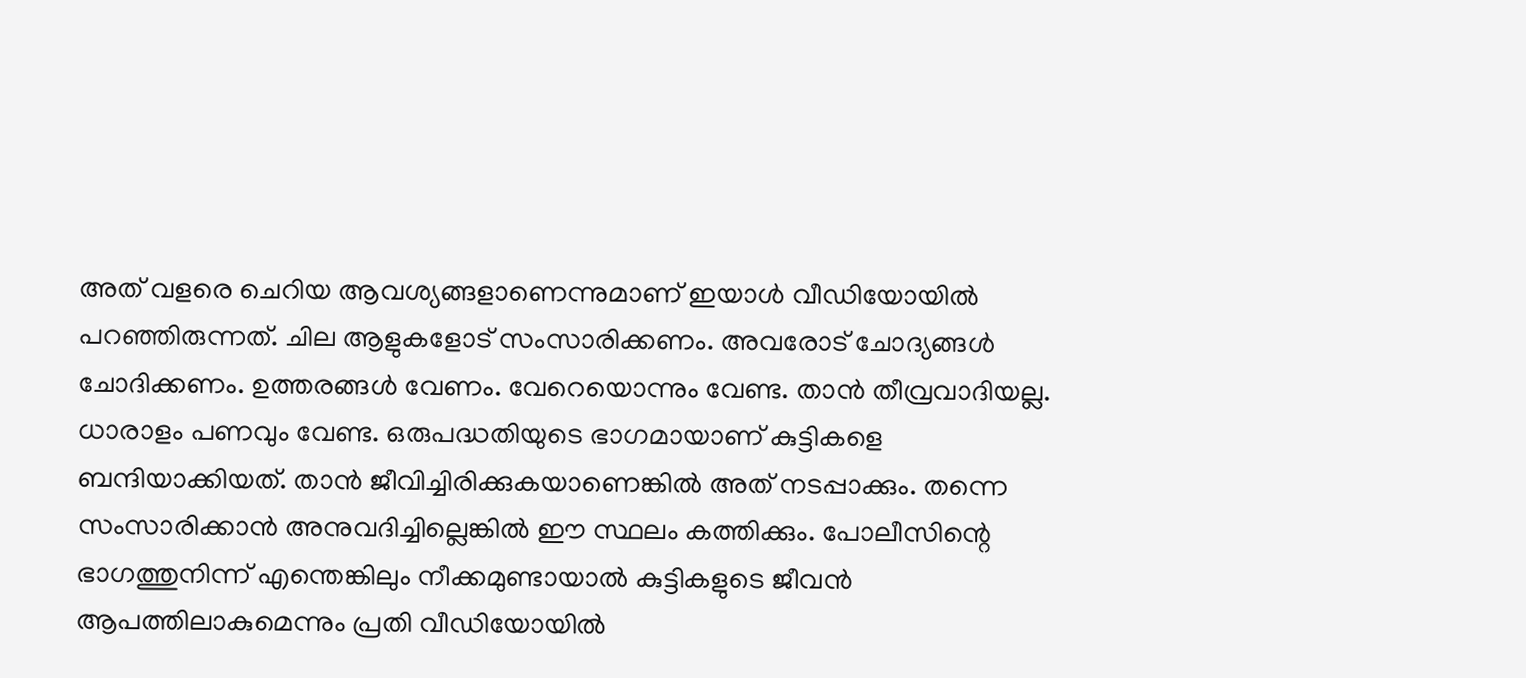അത് വളരെ ചെറിയ ആവശ്യങ്ങളാണെന്നുമാണ് ഇയാള്‍ വീഡിയോയില്‍ പറഞ്ഞിരുന്നത്. ചില ആളുകളോട് സംസാരിക്കണം. അവരോട് ചോദ്യങ്ങള്‍ ചോദിക്കണം. ഉത്തരങ്ങള്‍ വേണം. വേറെയൊന്നും വേണ്ട. താന്‍ തീവ്രവാദിയല്ല. ധാരാളം പണവും വേണ്ട. ഒരുപദ്ധതിയുടെ ഭാഗമായാണ് കുട്ടികളെ ബന്ദിയാക്കിയത്. താന്‍ ജീവിച്ചിരിക്കുകയാണെങ്കില്‍ അത് നടപ്പാക്കും. തന്നെ സംസാരിക്കാന്‍ അനുവദിച്ചില്ലെങ്കില്‍ ഈ സ്ഥലം കത്തിക്കും. പോലീസിന്റെ ഭാഗത്തുനിന്ന് എന്തെങ്കിലും നീക്കമുണ്ടായാല്‍ കുട്ടികളുടെ ജീവന്‍ ആപത്തിലാകുമെന്നും പ്രതി വീഡിയോയില്‍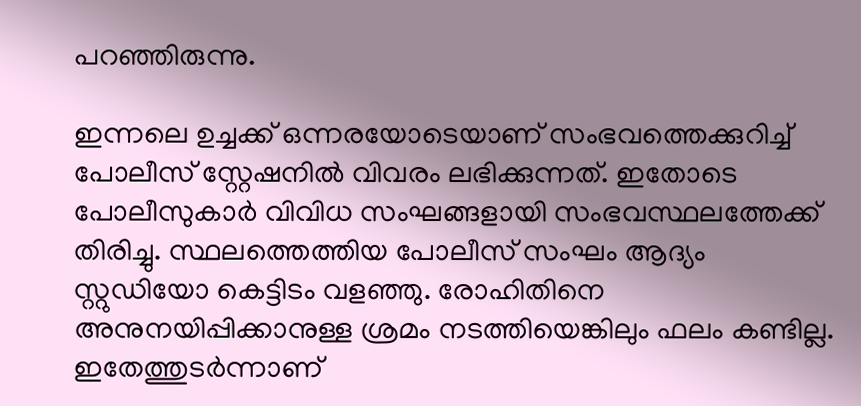പറഞ്ഞിരുന്നു.

ഇന്നലെ ഉച്ചക്ക് ഒന്നരയോടെയാണ് സംഭവത്തെക്കുറിച്ച് പോലീസ് സ്റ്റേഷനില്‍ വിവരം ലഭിക്കുന്നത്. ഇതോടെ പോലീസുകാര്‍ വിവിധ സംഘങ്ങളായി സംഭവസ്ഥലത്തേക്ക് തിരിച്ചു. സ്ഥലത്തെത്തിയ പോലീസ് സംഘം ആദ്യം സ്റ്റുഡിയോ കെട്ടിടം വളഞ്ഞു. രോഹിതിനെ അനുനയിപ്പിക്കാനുള്ള ശ്രമം നടത്തിയെങ്കിലും ഫലം കണ്ടില്ല. ഇതേത്തുടര്‍ന്നാണ്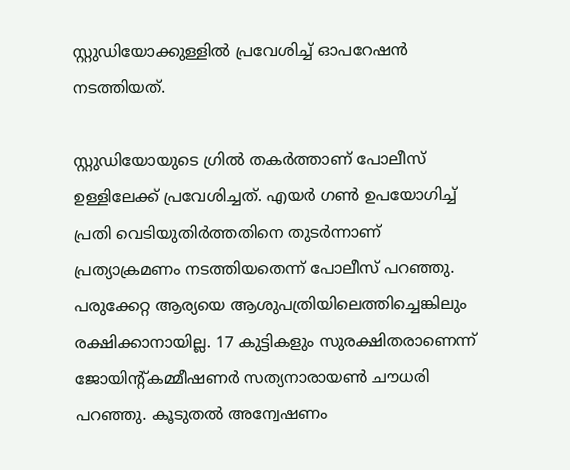സ്റ്റുഡിയോക്കുള്ളില്‍ പ്രവേശിച്ച് ഓപറേഷന്‍ നടത്തിയത്.

സ്റ്റുഡിയോയുടെ ഗ്രില്‍ തകര്‍ത്താണ് പോലീസ് ഉള്ളിലേക്ക് പ്രവേശിച്ചത്. എയര്‍ ഗണ്‍ ഉപയോഗിച്ച് പ്രതി വെടിയുതിര്‍ത്തതിനെ തുടര്‍ന്നാണ് പ്രത്യാക്രമണം നടത്തിയതെന്ന് പോലീസ് പറഞ്ഞു. പരുക്കേറ്റ ആര്യയെ ആശുപത്രിയിലെത്തിച്ചെങ്കിലും രക്ഷിക്കാനായില്ല. 17 കുട്ടികളും സുരക്ഷിതരാണെന്ന് ജോയിന്റ്കമ്മീഷണര്‍ സത്യനാരായണ്‍ ചൗധരി പറഞ്ഞു. കൂടുതല്‍ അന്വേഷണം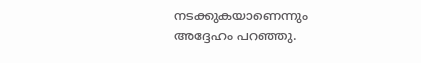നടക്കുകയാണെന്നും അദ്ദേഹം പറഞ്ഞു.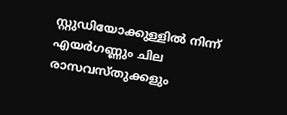സ്റ്റുഡിയോക്കുള്ളില്‍ നിന്ന് എയര്‍ഗണ്ണും ചില രാസവസ്തുക്കളും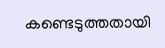കണ്ടെടുത്തതായി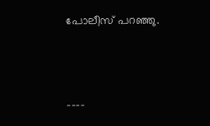പോലീസ് പറഞ്ഞു.



----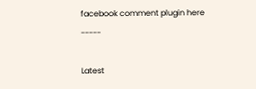facebook comment plugin here -----

Latest